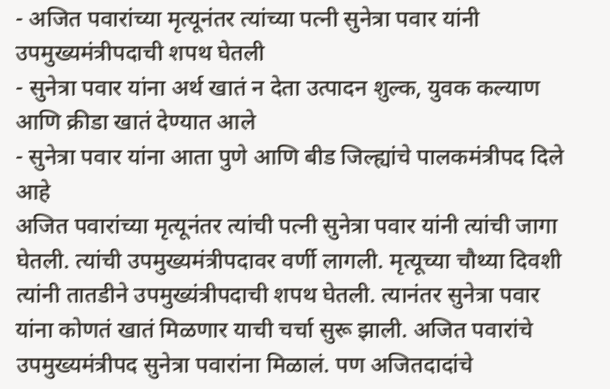- अजित पवारांच्या मृत्यूनंतर त्यांच्या पत्नी सुनेत्रा पवार यांनी उपमुख्यमंत्रीपदाची शपथ घेतली
- सुनेत्रा पवार यांना अर्थ खातं न देता उत्पादन शुल्क, युवक कल्याण आणि क्रीडा खातं देण्यात आले
- सुनेत्रा पवार यांना आता पुणे आणि बीड जिल्ह्यांचे पालकमंत्रीपद दिले आहे
अजित पवारांच्या मृत्यूनंतर त्यांची पत्नी सुनेत्रा पवार यांनी त्यांची जागा घेतली. त्यांची उपमुख्यमंत्रीपदावर वर्णी लागली. मृत्यूच्या चौथ्या दिवशी त्यांनी तातडीने उपमुख्यंत्रीपदाची शपथ घेतली. त्यानंतर सुनेत्रा पवार यांना कोणतं खातं मिळणार याची चर्चा सुरू झाली. अजित पवारांचे उपमुख्यमंत्रीपद सुनेत्रा पवारांना मिळालं. पण अजितदादांचे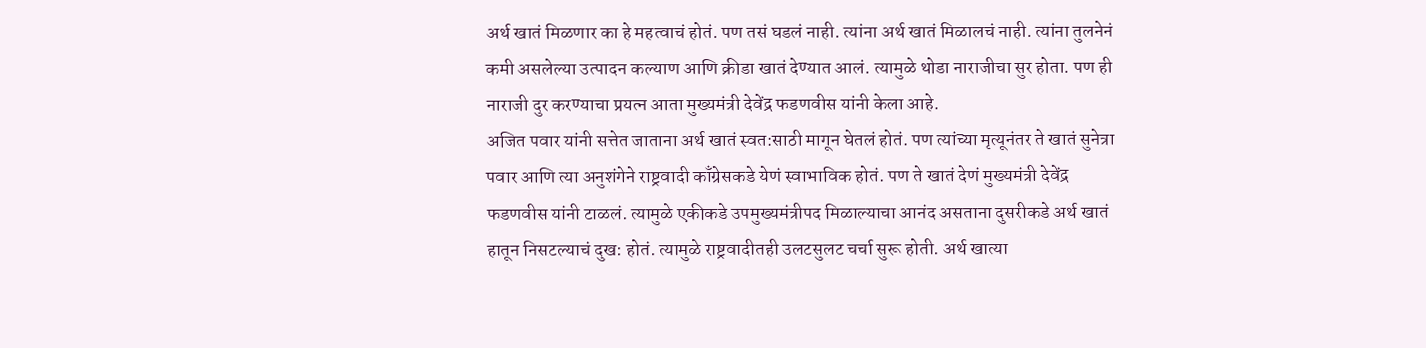अर्थ खातं मिळणार का हे महत्वाचं होतं. पण तसं घडलं नाही. त्यांना अर्थ खातं मिळालचं नाही. त्यांना तुलनेनं कमी असलेल्या उत्पादन कल्याण आणि क्रीडा खातं देण्यात आलं. त्यामुळे थोडा नाराजीचा सुर होता. पण ही नाराजी दुर करण्याचा प्रयत्न आता मुख्यमंत्री देवेंद्र फडणवीस यांनी केला आहे.
अजित पवार यांनी सत्तेत जाताना अर्थ खातं स्वत:साठी मागून घेतलं होतं. पण त्यांच्या मृत्यूनंतर ते खातं सुनेत्रा पवार आणि त्या अनुशंगेने राष्ट्रवादी काँग्रेसकडे येणं स्वाभाविक होतं. पण ते खातं देणं मुख्यमंत्री देवेंद्र फडणवीस यांनी टाळलं. त्यामुळे एकीकडे उपमुख्यमंत्रीपद मिळाल्याचा आनंद असताना दुसरीकडे अर्थ खातं हातून निसटल्याचं दुख: होतं. त्यामुळे राष्ट्रवादीतही उलटसुलट चर्चा सुरू होती. अर्थ खात्या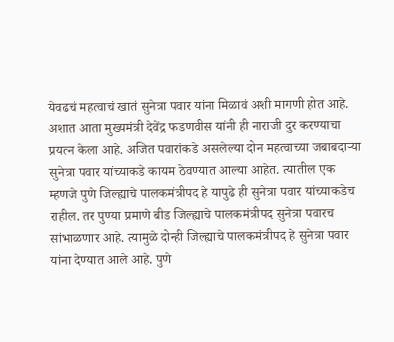येवढचं महत्वाचं खातं सुनेत्रा पवार यांना मिळावं अशी मागणी होत आहे.
अशात आता मुख्यमंत्री देवेंद्र फडणवीस यांनी ही नाराजी दुर करण्याचा प्रयत्न केला आहे. अजित पवारांकडे असलेल्या दोन महत्वाच्या जबाबदाऱ्या सुनेत्रा पवार यांच्याकडे कायम ठेवण्यात आल्या आहेत. त्यातील एक म्हणजे पुणे जिल्ह्याचे पालकमंत्रीपद हे यापुढे ही सुनेत्रा पवार यांच्याकडेच राहील. तर पुण्या प्रमाणे बीड जिल्ह्याचे पालकमंत्रीपद सुनेत्रा पवारच सांभाळणार आहे. त्यामुळे दोन्ही जिल्ह्याचे पालकमंत्रीपद हे सुनेत्रा पवार यांना देण्यात आले आहे. पुणे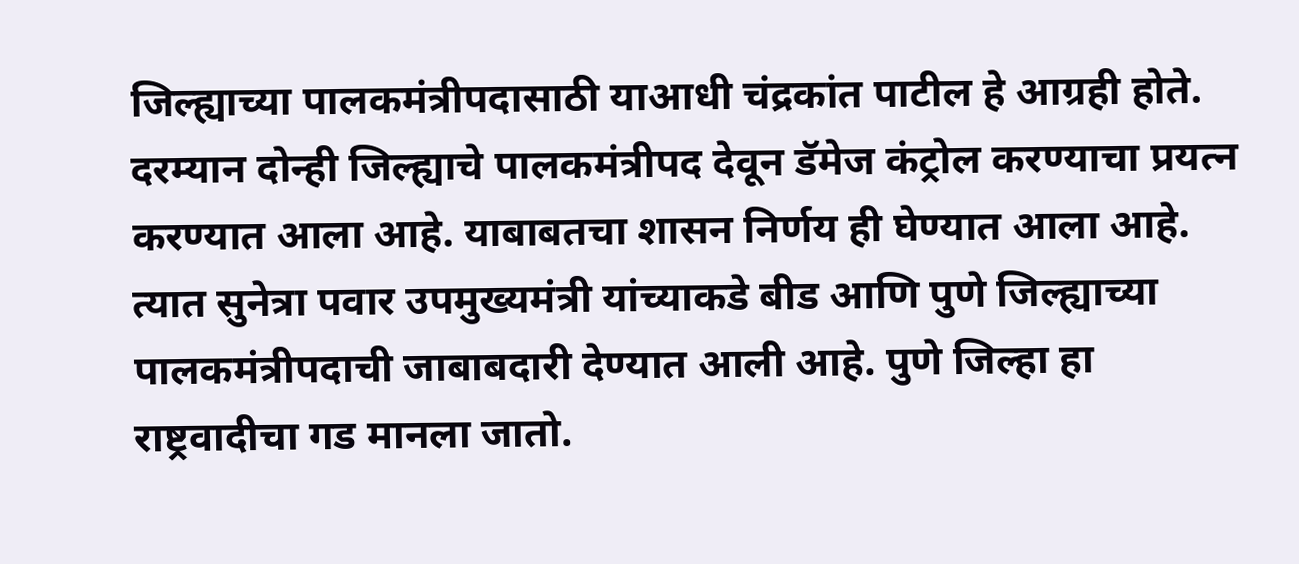जिल्ह्याच्या पालकमंत्रीपदासाठी याआधी चंद्रकांत पाटील हे आग्रही होते.
दरम्यान दोन्ही जिल्ह्याचे पालकमंत्रीपद देवून डॅमेज कंट्रोल करण्याचा प्रयत्न करण्यात आला आहे. याबाबतचा शासन निर्णय ही घेण्यात आला आहे. त्यात सुनेत्रा पवार उपमुख्यमंत्री यांच्याकडे बीड आणि पुणे जिल्ह्याच्या पालकमंत्रीपदाची जाबाबदारी देण्यात आली आहे. पुणे जिल्हा हा राष्ट्रवादीचा गड मानला जातो.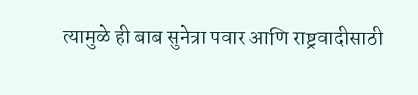त्यामुळे ही बाब सुनेत्रा पवार आणि राष्ट्रवादीसाठी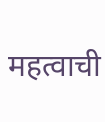महत्वाची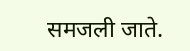समजली जाते.